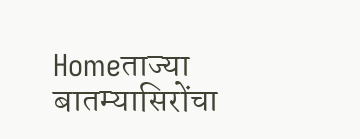Homeताज्या बातम्यासिरोंचा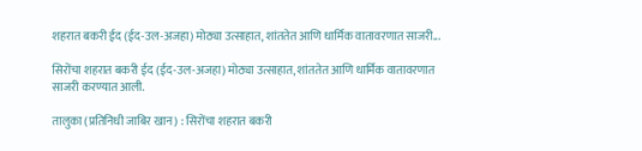शहरात बकरी ईद (ईद-उल-अजहा) मोठ्या उत्साहात, शांततेत आणि धार्मिक वातावरणात साजरी...

सिरोंचा शहरात बकरी ईद (ईद-उल-अजहा) मोठ्या उत्साहात, शांततेत आणि धार्मिक वातावरणात साजरी करण्यात आली.

तालुका (प्रतिनिधी जाबिर खान) : सिरोंचा शहरात बकरी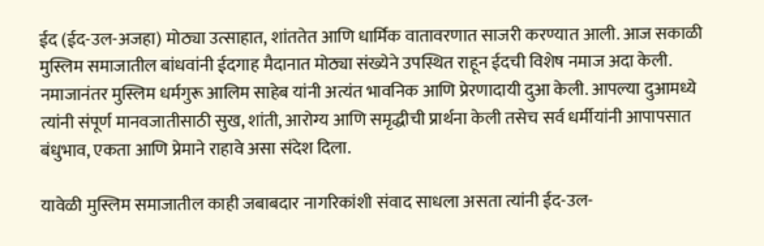ईद (ईद-उल-अजहा) मोठ्या उत्साहात, शांततेत आणि धार्मिक वातावरणात साजरी करण्यात आली. आज सकाळी मुस्लिम समाजातील बांधवांनी ईदगाह मैदानात मोठ्या संख्येने उपस्थित राहून ईदची विशेष नमाज अदा केली. नमाजानंतर मुस्लिम धर्मगुरू आलिम साहेब यांनी अत्यंत भावनिक आणि प्रेरणादायी दुआ केली. आपल्या दुआमध्ये त्यांनी संपूर्ण मानवजातीसाठी सुख, शांती, आरोग्य आणि समृद्धीची प्रार्थना केली तसेच सर्व धर्मीयांनी आपापसात बंधुभाव, एकता आणि प्रेमाने राहावे असा संदेश दिला.

यावेळी मुस्लिम समाजातील काही जबाबदार नागरिकांशी संवाद साधला असता त्यांनी ईद-उल-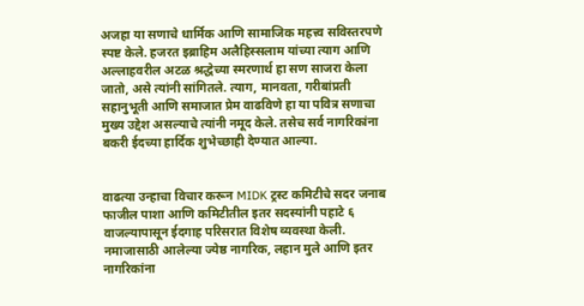अजहा या सणाचे धार्मिक आणि सामाजिक महत्त्व सविस्तरपणे स्पष्ट केले. हजरत इब्राहिम अलैहिस्सलाम यांच्या त्याग आणि अल्लाहवरील अटळ श्रद्धेच्या स्मरणार्थ हा सण साजरा केला जातो, असे त्यांनी सांगितले. त्याग, मानवता, गरीबांप्रती सहानुभूती आणि समाजात प्रेम वाढविणे हा या पवित्र सणाचा मुख्य उद्देश असल्याचे त्यांनी नमूद केले. तसेच सर्व नागरिकांना बकरी ईदच्या हार्दिक शुभेच्छाही देण्यात आल्या.


वाढत्या उन्हाचा विचार करून MIDK ट्रस्ट कमिटीचे सदर जनाब फाजील पाशा आणि कमिटीतील इतर सदस्यांनी पहाटे ६ वाजल्यापासून ईदगाह परिसरात विशेष व्यवस्था केली. नमाजासाठी आलेल्या ज्येष्ठ नागरिक, लहान मुले आणि इतर नागरिकांना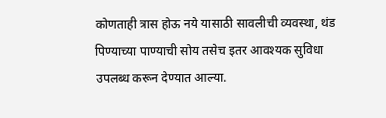कोणताही त्रास होऊ नये यासाठी सावलीची व्यवस्था, थंड पिण्याच्या पाण्याची सोय तसेच इतर आवश्यक सुविधा उपलब्ध करून देण्यात आल्या.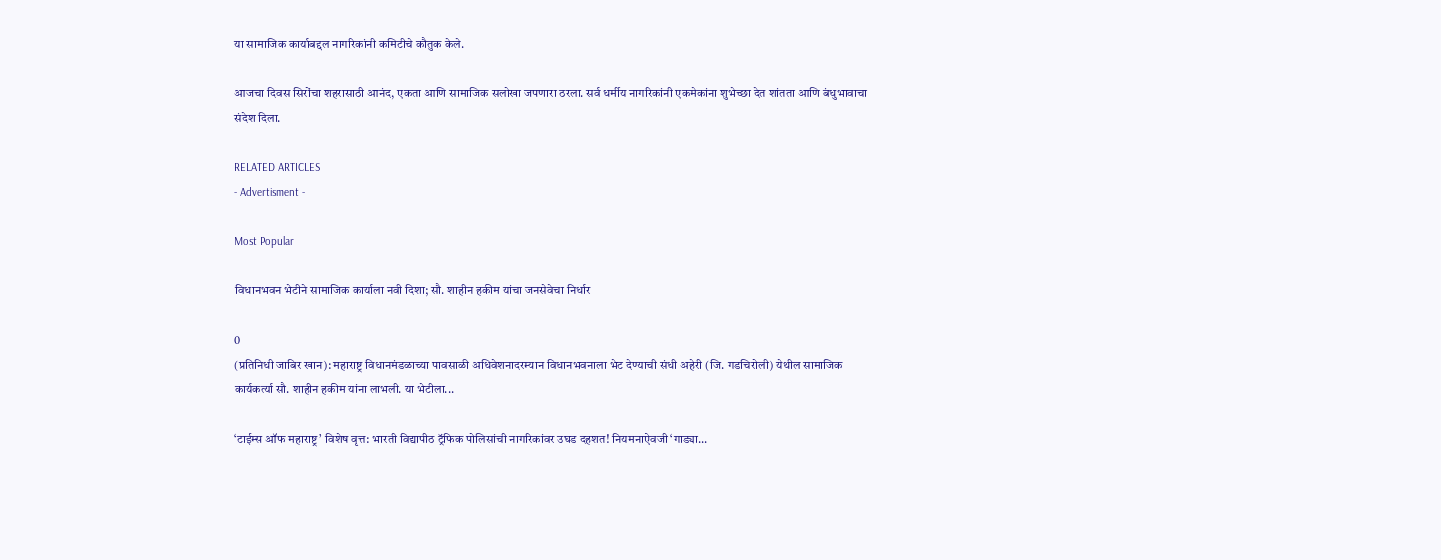या सामाजिक कार्याबद्दल नागरिकांनी कमिटीचे कौतुक केले.

आजचा दिवस सिरोंचा शहरासाठी आनंद, एकता आणि सामाजिक सलोखा जपणारा ठरला. सर्व धर्मीय नागरिकांनी एकमेकांना शुभेच्छा देत शांतता आणि बंधुभावाचा संदेश दिला.

RELATED ARTICLES
- Advertisment -

Most Popular

विधानभवन भेटीने सामाजिक कार्याला नवी दिशा; सौ. शाहीन हकीम यांचा जनसेवेचा निर्धार

0
(प्रतिनिधी जाबिर खान): महाराष्ट्र विधानमंडळाच्या पावसाळी अधिवेशनादरम्यान विधानभवनाला भेट देण्याची संधी अहेरी (जि. गडचिरोली) येथील सामाजिक कार्यकर्त्या सौ. शाहीन हकीम यांना लाभली. या भेटीला...

‘टाईम्स ऑफ महाराष्ट्र’ विशेष वृत्त: भारती विद्यापीठ ट्रॅफिक पोलिसांची नागरिकांवर उघड दहशत! नियमनाऐवजी ‘गाड्या...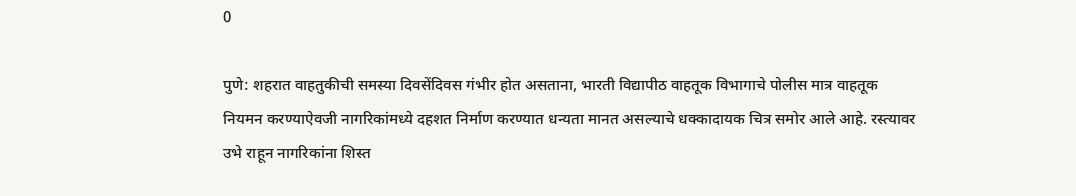0

पुणे: शहरात वाहतुकीची समस्या दिवसेंदिवस गंभीर होत असताना, भारती विद्यापीठ वाहतूक विभागाचे पोलीस मात्र वाहतूक नियमन करण्याऐवजी नागरिकांमध्ये दहशत निर्माण करण्यात धन्यता मानत असल्याचे धक्कादायक चित्र समोर आले आहे. रस्त्यावर उभे राहून नागरिकांना शिस्त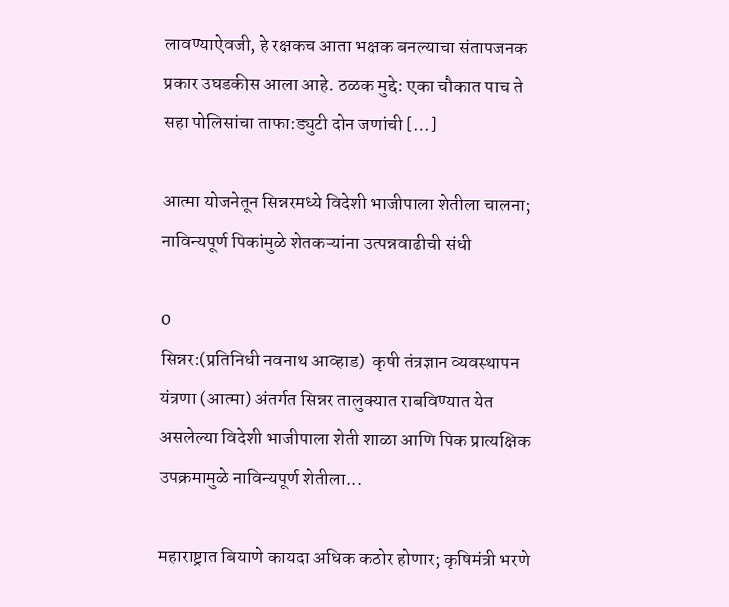लावण्याऐवजी, हे रक्षकच आता भक्षक बनल्याचा संतापजनक प्रकार उघडकीस आला आहे. ठळक मुद्दे: एका चौकात पाच ते सहा पोलिसांचा ताफा:ड्युटी दोन जणांची […]

आत्मा योजनेतून सिन्नरमध्ये विदेशी भाजीपाला शेतीला चालना; नाविन्यपूर्ण पिकांमुळे शेतकऱ्यांना उत्पन्नवाढीची संधी

0
सिन्नर:(प्रतिनिधी नवनाथ आव्हाड)  कृषी तंत्रज्ञान व्यवस्थापन यंत्रणा (आत्मा) अंतर्गत सिन्नर तालुक्यात राबविण्यात येत असलेल्या विदेशी भाजीपाला शेती शाळा आणि पिक प्रात्यक्षिक उपक्रमामुळे नाविन्यपूर्ण शेतीला...

महाराष्ट्रात बियाणे कायदा अधिक कठोर होणार; कृषिमंत्री भरणे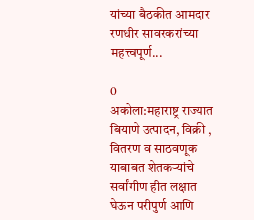यांच्या बैठकीत आमदार रणधीर सावरकरांच्या महत्त्वपूर्ण...

0
अकोला:महाराष्ट्र राज्यात बियाणे उत्पादन, विक्री , वितरण व साठवणूक याबाबत शेतकऱ्यांचे सर्वांगीण हीत लक्षात घेऊन परीपुर्ण आणि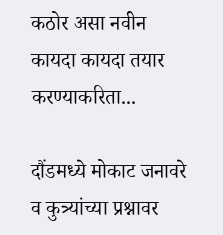कठोर असा नवीन कायदा कायदा तयार करण्याकरिता...

दौंडमध्ये मोकाट जनावरे व कुत्र्यांच्या प्रश्नावर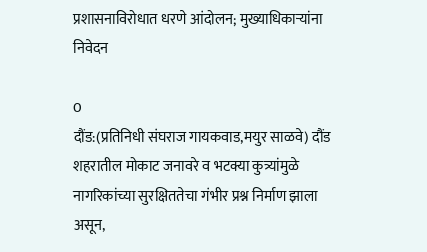प्रशासनाविरोधात धरणे आंदोलन; मुख्याधिकाऱ्यांना निवेदन

0
दौंड:(प्रतिनिधी संघराज गायकवाड,मयुर साळवे) दौंड शहरातील मोकाट जनावरे व भटक्या कुत्र्यांमुळे नागरिकांच्या सुरक्षिततेचा गंभीर प्रश्न निर्माण झाला असून,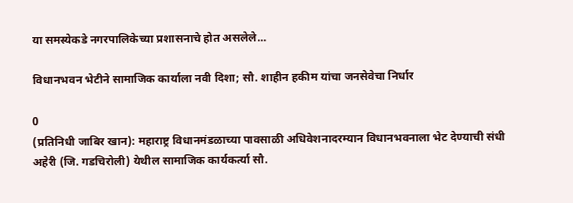या समस्येकडे नगरपालिकेच्या प्रशासनाचे होत असलेले...

विधानभवन भेटीने सामाजिक कार्याला नवी दिशा; सौ. शाहीन हकीम यांचा जनसेवेचा निर्धार

0
(प्रतिनिधी जाबिर खान): महाराष्ट्र विधानमंडळाच्या पावसाळी अधिवेशनादरम्यान विधानभवनाला भेट देण्याची संधी अहेरी (जि. गडचिरोली) येथील सामाजिक कार्यकर्त्या सौ.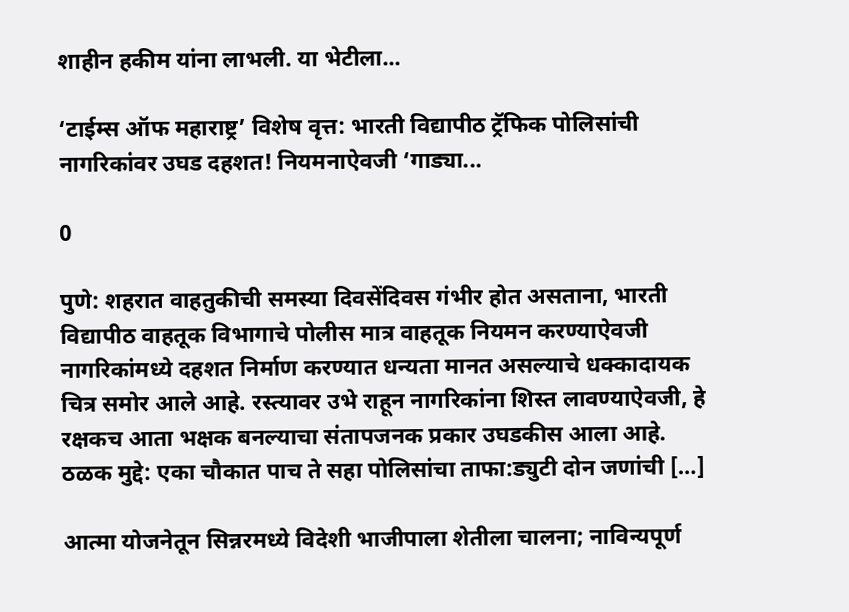शाहीन हकीम यांना लाभली. या भेटीला...

‘टाईम्स ऑफ महाराष्ट्र’ विशेष वृत्त: भारती विद्यापीठ ट्रॅफिक पोलिसांची नागरिकांवर उघड दहशत! नियमनाऐवजी ‘गाड्या...

0

पुणे: शहरात वाहतुकीची समस्या दिवसेंदिवस गंभीर होत असताना, भारती विद्यापीठ वाहतूक विभागाचे पोलीस मात्र वाहतूक नियमन करण्याऐवजी नागरिकांमध्ये दहशत निर्माण करण्यात धन्यता मानत असल्याचे धक्कादायक चित्र समोर आले आहे. रस्त्यावर उभे राहून नागरिकांना शिस्त लावण्याऐवजी, हे रक्षकच आता भक्षक बनल्याचा संतापजनक प्रकार उघडकीस आला आहे. ठळक मुद्दे: एका चौकात पाच ते सहा पोलिसांचा ताफा:ड्युटी दोन जणांची […]

आत्मा योजनेतून सिन्नरमध्ये विदेशी भाजीपाला शेतीला चालना; नाविन्यपूर्ण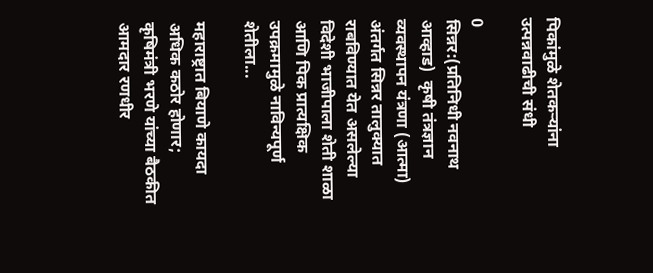पिकांमुळे शेतकऱ्यांना उत्पन्नवाढीची संधी

0
सिन्नर:(प्रतिनिधी नवनाथ आव्हाड)  कृषी तंत्रज्ञान व्यवस्थापन यंत्रणा (आत्मा) अंतर्गत सिन्नर तालुक्यात राबविण्यात येत असलेल्या विदेशी भाजीपाला शेती शाळा आणि पिक प्रात्यक्षिक उपक्रमामुळे नाविन्यपूर्ण शेतीला...

महाराष्ट्रात बियाणे कायदा अधिक कठोर होणार; कृषिमंत्री भरणे यांच्या बैठकीत आमदार रणधीर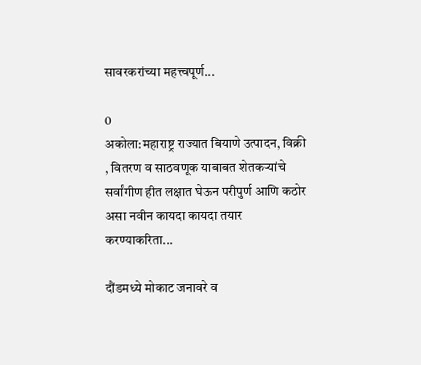सावरकरांच्या महत्त्वपूर्ण...

0
अकोला:महाराष्ट्र राज्यात बियाणे उत्पादन, विक्री , वितरण व साठवणूक याबाबत शेतकऱ्यांचे सर्वांगीण हीत लक्षात घेऊन परीपुर्ण आणि कठोर असा नवीन कायदा कायदा तयार करण्याकरिता...

दौंडमध्ये मोकाट जनावरे व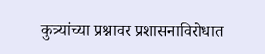कुत्र्यांच्या प्रश्नावर प्रशासनाविरोधात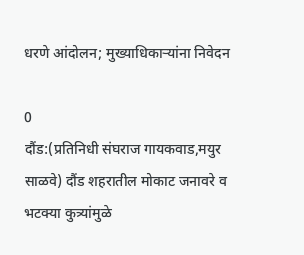धरणे आंदोलन; मुख्याधिकाऱ्यांना निवेदन

0
दौंड:(प्रतिनिधी संघराज गायकवाड,मयुर साळवे) दौंड शहरातील मोकाट जनावरे व भटक्या कुत्र्यांमुळे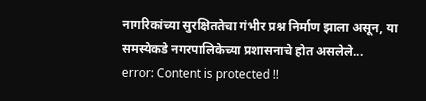नागरिकांच्या सुरक्षिततेचा गंभीर प्रश्न निर्माण झाला असून, या समस्येकडे नगरपालिकेच्या प्रशासनाचे होत असलेले...
error: Content is protected !!